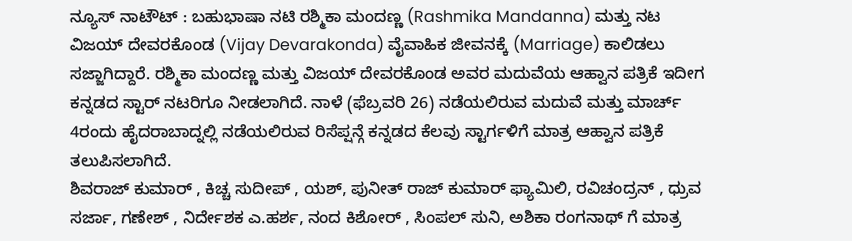ನ್ಯೂಸ್ ನಾಟೌಟ್ : ಬಹುಭಾಷಾ ನಟಿ ರಶ್ಮಿಕಾ ಮಂದಣ್ಣ (Rashmika Mandanna) ಮತ್ತು ನಟ ವಿಜಯ್ ದೇವರಕೊಂಡ (Vijay Devarakonda) ವೈವಾಹಿಕ ಜೀವನಕ್ಕೆ (Marriage) ಕಾಲಿಡಲು ಸಜ್ಜಾಗಿದ್ದಾರೆ. ರಶ್ಮಿಕಾ ಮಂದಣ್ಣ ಮತ್ತು ವಿಜಯ್ ದೇವರಕೊಂಡ ಅವರ ಮದುವೆಯ ಆಹ್ವಾನ ಪತ್ರಿಕೆ ಇದೀಗ ಕನ್ನಡದ ಸ್ಟಾರ್ ನಟರಿಗೂ ನೀಡಲಾಗಿದೆ. ನಾಳೆ (ಫೆಬ್ರವರಿ 26) ನಡೆಯಲಿರುವ ಮದುವೆ ಮತ್ತು ಮಾರ್ಚ್ 4ರಂದು ಹೈದರಾಬಾದ್ನಲ್ಲಿ ನಡೆಯಲಿರುವ ರಿಸೆಪ್ಷನ್ಗೆ ಕನ್ನಡದ ಕೆಲವು ಸ್ಟಾರ್ಗಳಿಗೆ ಮಾತ್ರ ಆಹ್ವಾನ ಪತ್ರಿಕೆ ತಲುಪಿಸಲಾಗಿದೆ.
ಶಿವರಾಜ್ ಕುಮಾರ್ , ಕಿಚ್ಚ ಸುದೀಪ್ , ಯಶ್, ಪುನೀತ್ ರಾಜ್ ಕುಮಾರ್ ಫ್ಯಾಮಿಲಿ, ರವಿಚಂದ್ರನ್ , ಧ್ರುವ ಸರ್ಜಾ, ಗಣೇಶ್ , ನಿರ್ದೇಶಕ ಎ.ಹರ್ಶ, ನಂದ ಕಿಶೋರ್ , ಸಿಂಪಲ್ ಸುನಿ, ಅಶಿಕಾ ರಂಗನಾಥ್ ಗೆ ಮಾತ್ರ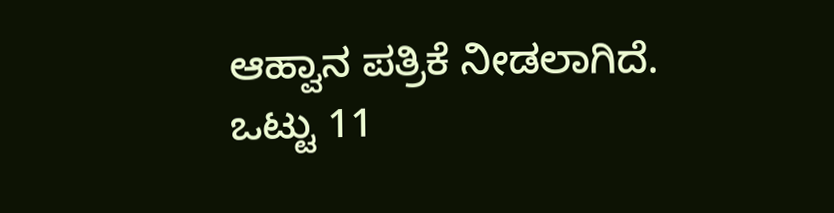ಆಹ್ವಾನ ಪತ್ರಿಕೆ ನೀಡಲಾಗಿದೆ.
ಒಟ್ಟು 11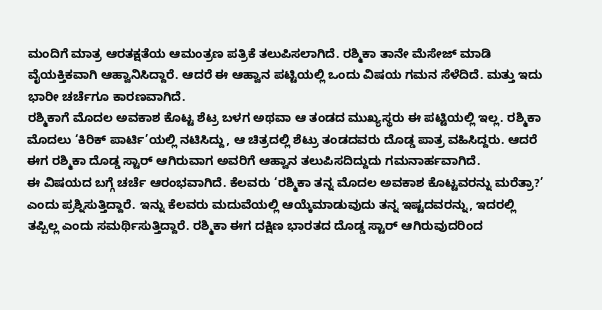ಮಂದಿಗೆ ಮಾತ್ರ ಆರತಕ್ಷತೆಯ ಆಮಂತ್ರಣ ಪತ್ರಿಕೆ ತಲುಪಿಸಲಾಗಿದೆ. ರಶ್ಮಿಕಾ ತಾನೇ ಮೆಸೇಜ್ ಮಾಡಿ ವೈಯಕ್ತಿಕವಾಗಿ ಆಹ್ವಾನಿಸಿದ್ದಾರೆ. ಆದರೆ ಈ ಆಹ್ವಾನ ಪಟ್ಟಿಯಲ್ಲಿ ಒಂದು ವಿಷಯ ಗಮನ ಸೆಳೆದಿದೆ. ಮತ್ತು ಇದು ಭಾರೀ ಚರ್ಚೆಗೂ ಕಾರಣವಾಗಿದೆ.
ರಶ್ಮಿಕಾಗೆ ಮೊದಲ ಅವಕಾಶ ಕೊಟ್ಟ ಶೆಟ್ರ ಬಳಗ ಅಥವಾ ಆ ತಂಡದ ಮುಖ್ಯಸ್ಥರು ಈ ಪಟ್ಟಿಯಲ್ಲಿ ಇಲ್ಲ. ರಶ್ಮಿಕಾ ಮೊದಲು ‘ಕಿರಿಕ್ ಪಾರ್ಟಿ’ಯಲ್ಲಿ ನಟಿಸಿದ್ದು, ಆ ಚಿತ್ರದಲ್ಲಿ ಶೆಟ್ರು ತಂಡದವರು ದೊಡ್ಡ ಪಾತ್ರ ವಹಿಸಿದ್ದರು. ಆದರೆ ಈಗ ರಶ್ಮಿಕಾ ದೊಡ್ಡ ಸ್ಟಾರ್ ಆಗಿರುವಾಗ ಅವರಿಗೆ ಆಹ್ವಾನ ತಲುಪಿಸದಿದ್ದುದು ಗಮನಾರ್ಹವಾಗಿದೆ.
ಈ ವಿಷಯದ ಬಗ್ಗೆ ಚರ್ಚೆ ಆರಂಭವಾಗಿದೆ. ಕೆಲವರು ‘ರಶ್ಮಿಕಾ ತನ್ನ ಮೊದಲ ಅವಕಾಶ ಕೊಟ್ಟವರನ್ನು ಮರೆತ್ರಾ?’ ಎಂದು ಪ್ರಶ್ನಿಸುತ್ತಿದ್ದಾರೆ. ಇನ್ನು ಕೆಲವರು ಮದುವೆಯಲ್ಲಿ ಆಯ್ಕೆಮಾಡುವುದು ತನ್ನ ಇಷ್ಟದವರನ್ನು, ಇದರಲ್ಲಿ ತಪ್ಪಿಲ್ಲ ಎಂದು ಸಮರ್ಥಿಸುತ್ತಿದ್ದಾರೆ. ರಶ್ಮಿಕಾ ಈಗ ದಕ್ಷಿಣ ಭಾರತದ ದೊಡ್ಡ ಸ್ಟಾರ್ ಆಗಿರುವುದರಿಂದ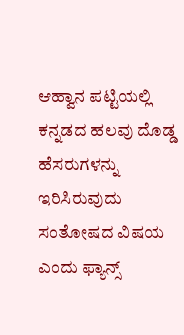ಆಹ್ವಾನ ಪಟ್ಟಿಯಲ್ಲಿ ಕನ್ನಡದ ಹಲವು ದೊಡ್ಡ ಹೆಸರುಗಳನ್ನು ಇರಿಸಿರುವುದು ಸಂತೋಷದ ವಿಷಯ ಎಂದು ಫ್ಯಾನ್ಸ್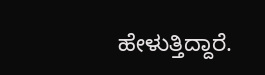ಹೇಳುತ್ತಿದ್ದಾರೆ.